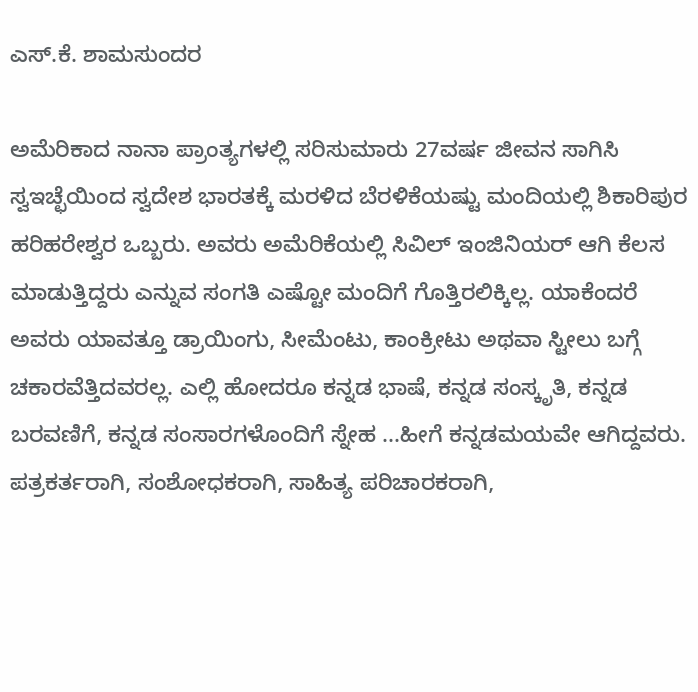ಎಸ್.ಕೆ. ಶಾಮಸುಂದರ

ಅಮೆರಿಕಾದ ನಾನಾ ಪ್ರಾಂತ್ಯಗಳಲ್ಲಿ ಸರಿಸುಮಾರು 27ವರ್ಷ ಜೀವನ ಸಾಗಿಸಿ ಸ್ವಇಚ್ಛೆಯಿಂದ ಸ್ವದೇಶ ಭಾರತಕ್ಕೆ ಮರಳಿದ ಬೆರಳಿಕೆಯಷ್ಟು ಮಂದಿಯಲ್ಲಿ ಶಿಕಾರಿಪುರ ಹರಿಹರೇಶ್ವರ ಒಬ್ಬರು. ಅವರು ಅಮೆರಿಕೆಯಲ್ಲಿ ಸಿವಿಲ್ ಇಂಜಿನಿಯರ್ ಆಗಿ ಕೆಲಸ ಮಾಡುತ್ತಿದ್ದರು ಎನ್ನುವ ಸಂಗತಿ ಎಷ್ಟೋ ಮಂದಿಗೆ ಗೊತ್ತಿರಲಿಕ್ಕಿಲ್ಲ. ಯಾಕೆಂದರೆ ಅವರು ಯಾವತ್ತೂ ಡ್ರಾಯಿಂಗು, ಸೀಮೆಂಟು, ಕಾಂಕ್ರೀಟು ಅಥವಾ ಸ್ಟೀಲು ಬಗ್ಗೆ ಚಕಾರವೆತ್ತಿದವರಲ್ಲ. ಎಲ್ಲಿ ಹೋದರೂ ಕನ್ನಡ ಭಾಷೆ, ಕನ್ನಡ ಸಂಸ್ಕೃತಿ, ಕನ್ನಡ ಬರವಣಿಗೆ, ಕನ್ನಡ ಸಂಸಾರಗಳೊಂದಿಗೆ ಸ್ನೇಹ ...ಹೀಗೆ ಕನ್ನಡಮಯವೇ ಆಗಿದ್ದವರು. ಪತ್ರಕರ್ತರಾಗಿ, ಸಂಶೋಧಕರಾಗಿ, ಸಾಹಿತ್ಯ ಪರಿಚಾರಕರಾಗಿ,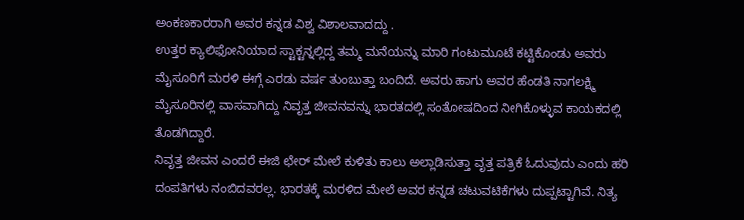ಅಂಕಣಕಾರರಾಗಿ ಅವರ ಕನ್ನಡ ವಿಶ್ವ ವಿಶಾಲವಾದದ್ದು .
ಉತ್ತರ ಕ್ಯಾಲಿಫೋನಿಯಾದ ಸ್ಟಾಕ್ಟನ್ನಲ್ಲಿದ್ದ ತಮ್ಮ ಮನೆಯನ್ನು ಮಾರಿ ಗಂಟುಮೂಟೆ ಕಟ್ಟಿಕೊಂಡು ಅವರು ಮೈಸೂರಿಗೆ ಮರಳಿ ಈಗ್ಗೆ ಎರಡು ವರ್ಷ ತುಂಬುತ್ತಾ ಬಂದಿದೆ. ಅವರು ಹಾಗು ಅವರ ಹೆಂಡತಿ ನಾಗಲಕ್ಷ್ಮಿ ಮೈಸೂರಿನಲ್ಲಿ ವಾಸವಾಗಿದ್ದು ನಿವೃತ್ತ ಜೀವನವನ್ನು ಭಾರತದಲ್ಲಿ ಸಂತೋಷದಿಂದ ನೀಗಿಕೊಳ್ಳುವ ಕಾಯಕದಲ್ಲಿ ತೊಡಗಿದ್ದಾರೆ.
ನಿವೃತ್ತ ಜೀವನ ಎಂದರೆ ಈಜಿ ಛೇರ್ ಮೇಲೆ ಕುಳಿತು ಕಾಲು ಅಲ್ಲಾಡಿಸುತ್ತಾ ವೃತ್ತ ಪತ್ರಿಕೆ ಓದುವುದು ಎಂದು ಹರಿ ದಂಪತಿಗಳು ನಂಬಿದವರಲ್ಲ. ಭಾರತಕ್ಕೆ ಮರಳಿದ ಮೇಲೆ ಅವರ ಕನ್ನಡ ಚಟುವಟಿಕೆಗಳು ದುಪ್ಪಟ್ಟಾಗಿವೆ. ನಿತ್ಯ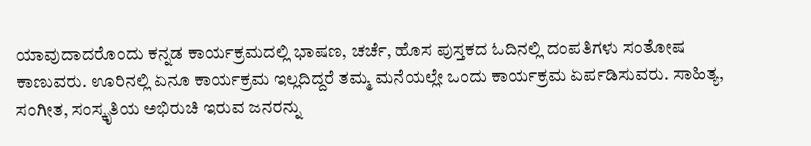ಯಾವುದಾದರೊಂದು ಕನ್ನಡ ಕಾರ್ಯಕ್ರಮದಲ್ಲಿ ಭಾಷಣ, ಚರ್ಚೆ, ಹೊಸ ಪುಸ್ತಕದ ಓದಿನಲ್ಲಿ ದಂಪತಿಗಳು ಸಂತೋಷ ಕಾಣುವರು. ಊರಿನಲ್ಲಿ ಏನೂ ಕಾರ್ಯಕ್ರಮ ಇಲ್ಲದಿದ್ದರೆ ತಮ್ಮ ಮನೆಯಲ್ಲೇ ಒಂದು ಕಾರ್ಯಕ್ರಮ ಏರ್ಪಡಿಸುವರು. ಸಾಹಿತ್ಯ, ಸಂಗೀತ, ಸಂಸ್ಕೃತಿಯ ಅಭಿರುಚಿ ಇರುವ ಜನರನ್ನು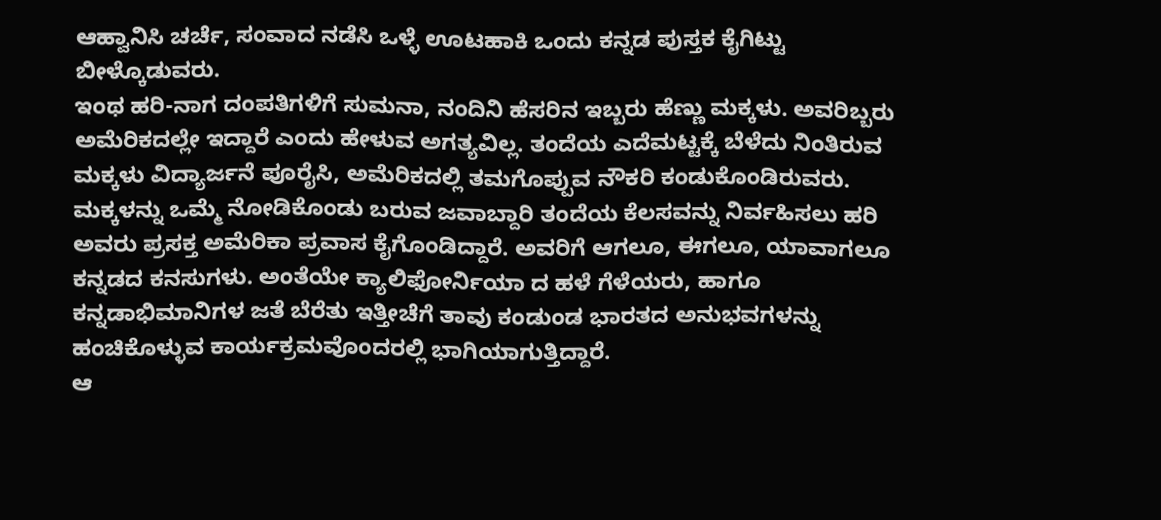ಆಹ್ವಾನಿಸಿ ಚರ್ಚೆ, ಸಂವಾದ ನಡೆಸಿ ಒಳ್ಳೆ ಊಟಹಾಕಿ ಒಂದು ಕನ್ನಡ ಪುಸ್ತಕ ಕೈಗಿಟ್ಟು ಬೀಳ್ಕೊಡುವರು.
ಇಂಥ ಹರಿ-ನಾಗ ದಂಪತಿಗಳಿಗೆ ಸುಮನಾ, ನಂದಿನಿ ಹೆಸರಿನ ಇಬ್ಬರು ಹೆಣ್ಣು ಮಕ್ಕಳು. ಅವರಿಬ್ಬರು ಅಮೆರಿಕದಲ್ಲೇ ಇದ್ದಾರೆ ಎಂದು ಹೇಳುವ ಅಗತ್ಯವಿಲ್ಲ. ತಂದೆಯ ಎದೆಮಟ್ಟಕ್ಕೆ ಬೆಳೆದು ನಿಂತಿರುವ ಮಕ್ಕಳು ವಿದ್ಯಾರ್ಜನೆ ಪೂರೈಸಿ, ಅಮೆರಿಕದಲ್ಲಿ ತಮಗೊಪ್ಪುವ ನೌಕರಿ ಕಂಡುಕೊಂಡಿರುವರು.
ಮಕ್ಕಳನ್ನು ಒಮ್ಮೆ ನೋಡಿಕೊಂಡು ಬರುವ ಜವಾಬ್ದಾರಿ ತಂದೆಯ ಕೆಲಸವನ್ನು ನಿರ್ವಹಿಸಲು ಹರಿ ಅವರು ಪ್ರಸಕ್ತ ಅಮೆರಿಕಾ ಪ್ರವಾಸ ಕೈಗೊಂಡಿದ್ದಾರೆ. ಅವರಿಗೆ ಆಗಲೂ, ಈಗಲೂ, ಯಾವಾಗಲೂ ಕನ್ನಡದ ಕನಸುಗಳು. ಅಂತೆಯೇ ಕ್ಯಾಲಿಫೋರ್ನಿಯಾ ದ ಹಳೆ ಗೆಳೆಯರು, ಹಾಗೂ ಕನ್ನಡಾಭಿಮಾನಿಗಳ ಜತೆ ಬೆರೆತು ಇತ್ತೀಚೆಗೆ ತಾವು ಕಂಡುಂಡ ಭಾರತದ ಅನುಭವಗಳನ್ನು ಹಂಚಿಕೊಳ್ಳುವ ಕಾರ್ಯಕ್ರಮವೊಂದರಲ್ಲಿ ಭಾಗಿಯಾಗುತ್ತಿದ್ದಾರೆ.
ಆ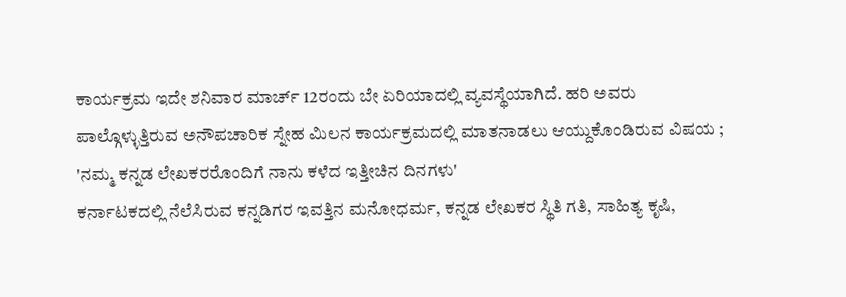ಕಾರ್ಯಕ್ರಮ ಇದೇ ಶನಿವಾರ ಮಾರ್ಚ್ 12ರಂದು ಬೇ ಏರಿಯಾದಲ್ಲಿ ವ್ಯವಸ್ಥೆಯಾಗಿದೆ. ಹರಿ ಅವರು ಪಾಲ್ಗೊಳ್ಳುತ್ತಿರುವ ಅನೌಪಚಾರಿಕ ಸ್ನೇಹ ಮಿಲನ ಕಾರ್ಯಕ್ರಮದಲ್ಲಿ ಮಾತನಾಡಲು ಆಯ್ದುಕೊಂಡಿರುವ ವಿಷಯ ; 'ನಮ್ಮ ಕನ್ನಡ ಲೇಖಕರರೊಂದಿಗೆ ನಾನು ಕಳೆದ ಇತ್ತೀಚಿನ ದಿನಗಳು'
ಕರ್ನಾಟಕದಲ್ಲಿ ನೆಲೆಸಿರುವ ಕನ್ನಡಿಗರ ಇವತ್ತಿನ ಮನೋಧರ್ಮ, ಕನ್ನಡ ಲೇಖಕರ ಸ್ಥಿತಿ ಗತಿ, ಸಾಹಿತ್ಯ ಕೃಷಿ,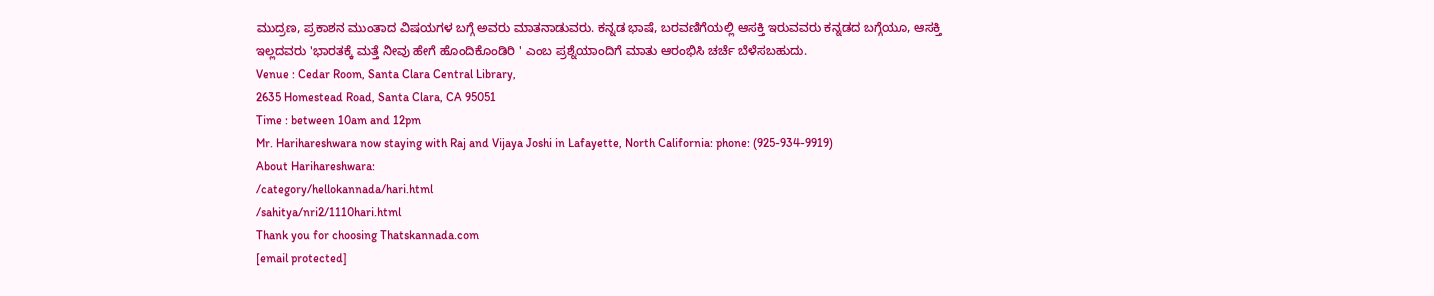ಮುದ್ರಣ, ಪ್ರಕಾಶನ ಮುಂತಾದ ವಿಷಯಗಳ ಬಗ್ಗೆ ಅವರು ಮಾತನಾಡುವರು. ಕನ್ನಡ ಭಾಷೆ, ಬರವಣಿಗೆಯಲ್ಲಿ ಆಸಕ್ತಿ ಇರುವವರು ಕನ್ನಡದ ಬಗ್ಗೆಯೂ, ಆಸಕ್ತಿ ಇಲ್ಲದವರು 'ಭಾರತಕ್ಕೆ ಮತ್ತೆ ನೀವು ಹೇಗೆ ಹೊಂದಿಕೊಂಡಿರಿ ' ಎಂಬ ಪ್ರಶ್ನೆಯಾಂದಿಗೆ ಮಾತು ಆರಂಭಿಸಿ ಚರ್ಚೆ ಬೆಳೆಸಬಹುದು.
Venue : Cedar Room, Santa Clara Central Library,
2635 Homestead Road, Santa Clara, CA 95051
Time : between 10am and 12pm
Mr. Harihareshwara now staying with Raj and Vijaya Joshi in Lafayette, North California: phone: (925-934-9919)
About Harihareshwara:
/category/hellokannada/hari.html
/sahitya/nri2/1110hari.html
Thank you for choosing Thatskannada.com
[email protected]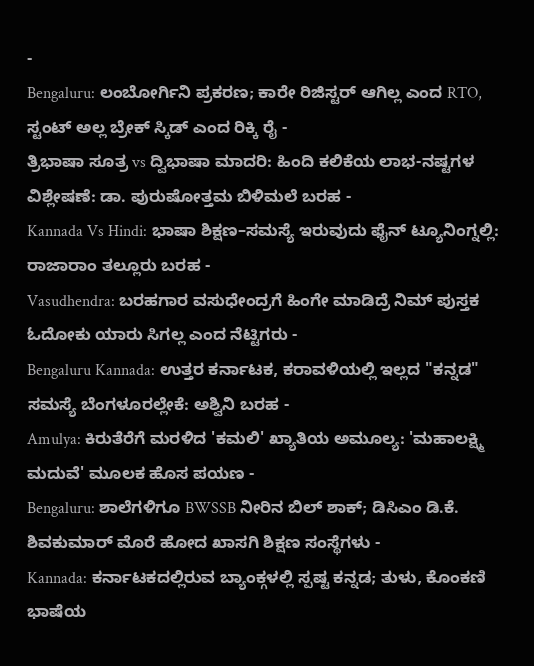-
Bengaluru: ಲಂಬೋರ್ಗಿನಿ ಪ್ರಕರಣ; ಕಾರೇ ರಿಜಿಸ್ಟರ್ ಆಗಿಲ್ಲ ಎಂದ RTO, ಸ್ಟಂಟ್ ಅಲ್ಲ ಬ್ರೇಕ್ ಸ್ಕಿಡ್ ಎಂದ ರಿಕ್ಕಿ ರೈ -
ತ್ರಿಭಾಷಾ ಸೂತ್ರ vs ದ್ವಿಭಾಷಾ ಮಾದರಿ: ಹಿಂದಿ ಕಲಿಕೆಯ ಲಾಭ-ನಷ್ಟಗಳ ವಿಶ್ಲೇಷಣೆ: ಡಾ. ಪುರುಷೋತ್ತಮ ಬಿಳಿಮಲೆ ಬರಹ -
Kannada Vs Hindi: ಭಾಷಾ ಶಿಕ್ಷಣ–ಸಮಸ್ಯೆ ಇರುವುದು ಫೈನ್ ಟ್ಯೂನಿಂಗ್ನಲ್ಲಿ: ರಾಜಾರಾಂ ತಲ್ಲೂರು ಬರಹ -
Vasudhendra: ಬರಹಗಾರ ವಸುಧೇಂದ್ರಗೆ ಹಿಂಗೇ ಮಾಡಿದ್ರೆ ನಿಮ್ ಪುಸ್ತಕ ಓದೋಕು ಯಾರು ಸಿಗಲ್ಲ ಎಂದ ನೆಟ್ಟಿಗರು -
Bengaluru Kannada: ಉತ್ತರ ಕರ್ನಾಟಕ, ಕರಾವಳಿಯಲ್ಲಿ ಇಲ್ಲದ "ಕನ್ನಡ" ಸಮಸ್ಯೆ ಬೆಂಗಳೂರಲ್ಲೇಕೆ: ಅಶ್ವಿನಿ ಬರಹ -
Amulya: ಕಿರುತೆರೆಗೆ ಮರಳಿದ 'ಕಮಲಿ' ಖ್ಯಾತಿಯ ಅಮೂಲ್ಯ: 'ಮಹಾಲಕ್ಷ್ಮಿ ಮದುವೆ' ಮೂಲಕ ಹೊಸ ಪಯಣ -
Bengaluru: ಶಾಲೆಗಳಿಗೂ BWSSB ನೀರಿನ ಬಿಲ್ ಶಾಕ್; ಡಿಸಿಎಂ ಡಿ.ಕೆ. ಶಿವಕುಮಾರ್ ಮೊರೆ ಹೋದ ಖಾಸಗಿ ಶಿಕ್ಷಣ ಸಂಸ್ಥೆಗಳು -
Kannada: ಕರ್ನಾಟಕದಲ್ಲಿರುವ ಬ್ಯಾಂಕ್ಗಳಲ್ಲಿ ಸ್ಪಷ್ಟ ಕನ್ನಡ; ತುಳು, ಕೊಂಕಣಿ ಭಾಷೆಯ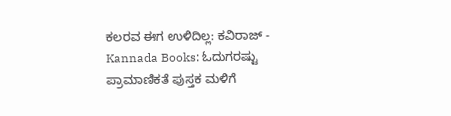ಕಲರವ ಈಗ ಉಳಿದಿಲ್ಲ: ಕವಿರಾಜ್ -
Kannada Books: ಓದುಗರಷ್ಟು ಪ್ರಾಮಾಣಿಕತೆ ಪುಸ್ತಕ ಮಳಿಗೆ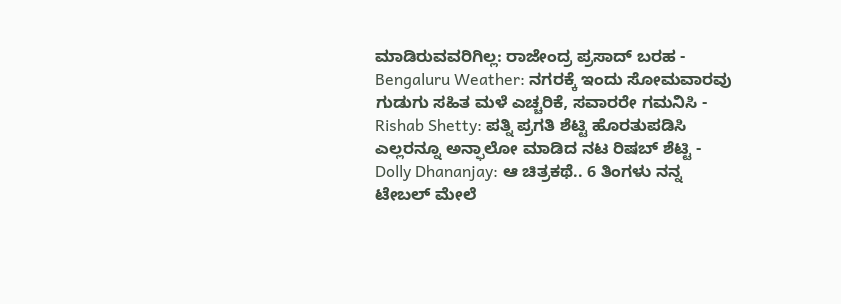ಮಾಡಿರುವವರಿಗಿಲ್ಲ: ರಾಜೇಂದ್ರ ಪ್ರಸಾದ್ ಬರಹ -
Bengaluru Weather: ನಗರಕ್ಕೆ ಇಂದು ಸೋಮವಾರವು ಗುಡುಗು ಸಹಿತ ಮಳೆ ಎಚ್ಚರಿಕೆ, ಸವಾರರೇ ಗಮನಿಸಿ -
Rishab Shetty: ಪತ್ನಿ ಪ್ರಗತಿ ಶೆಟ್ಟಿ ಹೊರತುಪಡಿಸಿ ಎಲ್ಲರನ್ನೂ ಅನ್ಫಾಲೋ ಮಾಡಿದ ನಟ ರಿಷಬ್ ಶೆಟ್ಟಿ -
Dolly Dhananjay: ಆ ಚಿತ್ರಕಥೆ.. 6 ತಿಂಗಳು ನನ್ನ ಟೇಬಲ್ ಮೇಲೆ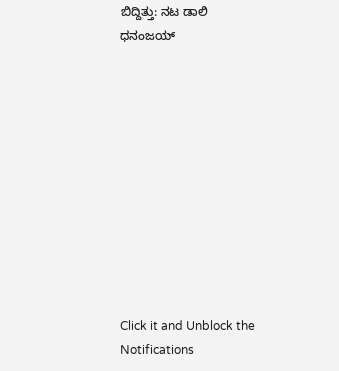ಬಿದ್ದಿತ್ತು: ನಟ ಡಾಲಿ ಧನಂಜಯ್











Click it and Unblock the Notifications